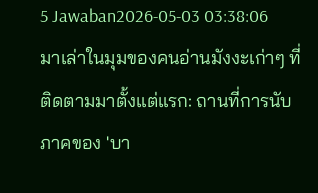5 Jawaban2026-05-03 03:38:06
มาเล่าในมุมของคนอ่านมังงะเก่าๆ ที่ติดตามมาตั้งแต่แรก: ถานที่การนับภาคของ 'บา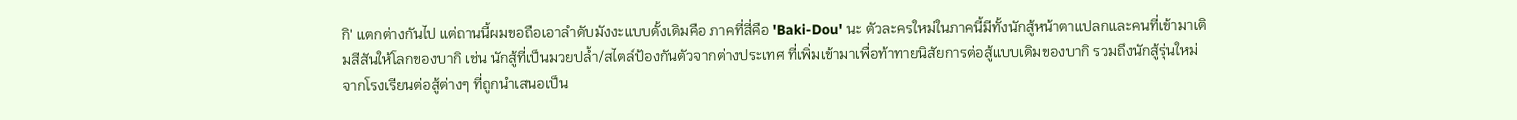กิ' แตกต่างกันไป แต่ถานนี้ผมขอถือเอาลำดับมังงะแบบดั้งเดิมคือ ภาคที่สี่คือ 'Baki-Dou' นะ ตัวละครใหม่ในภาคนี้มีทั้งนักสู้หน้าตาแปลกและคนที่เข้ามาเติมสีสันให้โลกของบากิ เช่น นักสู้ที่เป็นมวยปล้ำ/สไตล์ป้องกันตัวจากต่างประเทศ ที่เพิ่มเข้ามาเพื่อท้าทายนิสัยการต่อสู้แบบเดิมของบากิ รวมถึงนักสู้รุ่นใหม่จากโรงเรียนต่อสู้ต่างๆ ที่ถูกนำเสนอเป็น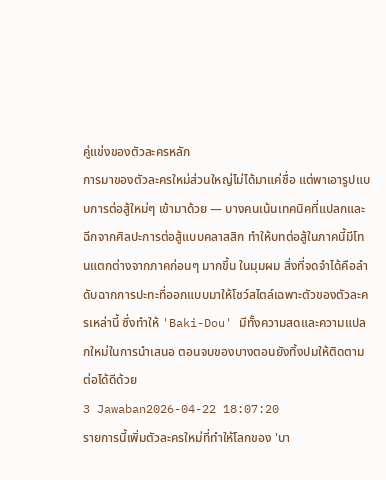คู่แข่งของตัวละครหลัก
การมาของตัวละครใหม่ส่วนใหญ่ไม่ได้มาแค่ชื่อ แต่พาเอารูปแบบการต่อสู้ใหม่ๆ เข้ามาด้วย — บางคนเน้นเทคนิคที่แปลกและฉีกจากศิลปะการต่อสู้แบบคลาสสิก ทำให้บทต่อสู้ในภาคนี้มีโทนแตกต่างจากภาคก่อนๆ มากขึ้น ในมุมผม สิ่งที่จดจำได้คือลำดับฉากการปะทะที่ออกแบบมาให้โชว์สไตล์เฉพาะตัวของตัวละครเหล่านี้ ซึ่งทำให้ 'Baki-Dou' มีทั้งความสดและความแปลกใหม่ในการนำเสนอ ตอนจบของบางตอนยังทิ้งปมให้ติดตามต่อได้ดีด้วย
3 Jawaban2026-04-22 18:07:20
รายการนี้เพิ่มตัวละครใหม่ที่ทำให้โลกของ 'บา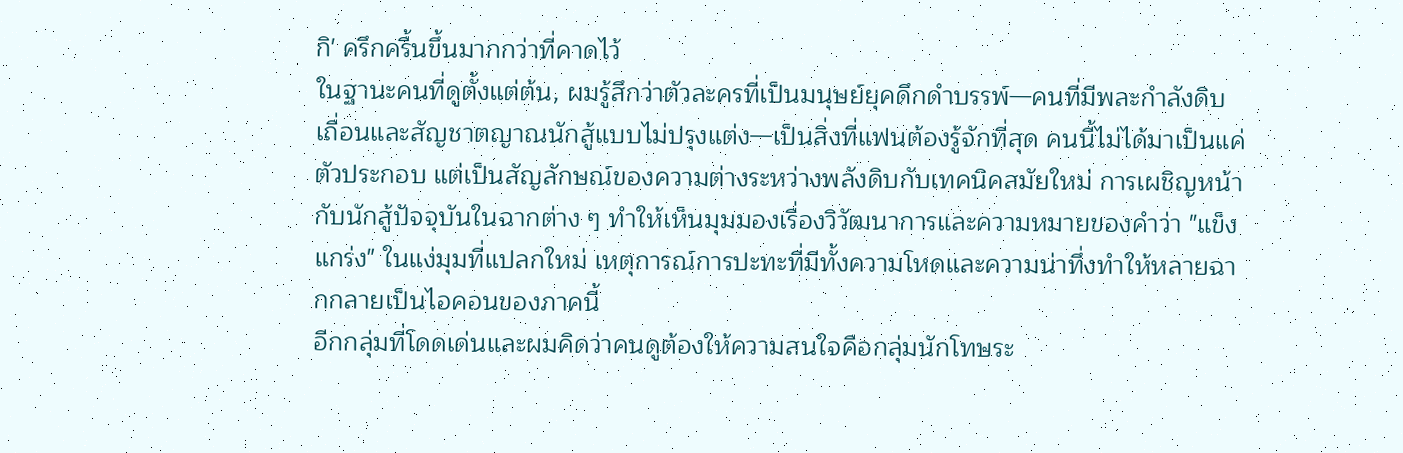กิ' ครึกครื้นขึ้นมากกว่าที่คาดไว้
ในฐานะคนที่ดูตั้งแต่ต้น, ผมรู้สึกว่าตัวละครที่เป็นมนุษย์ยุคดึกดำบรรพ์—คนที่มีพละกำลังดิบเถื่อนและสัญชาตญาณนักสู้แบบไม่ปรุงแต่ง—เป็นสิ่งที่แฟนต้องรู้จักที่สุด คนนี้ไม่ได้มาเป็นแค่ตัวประกอบ แต่เป็นสัญลักษณ์ของความต่างระหว่างพลังดิบกับเทคนิคสมัยใหม่ การเผชิญหน้ากับนักสู้ปัจจุบันในฉากต่าง ๆ ทำให้เห็นมุมมองเรื่องวิวัฒนาการและความหมายของคำว่า "แข็งแกร่ง" ในแง่มุมที่แปลกใหม่ เหตุการณ์การปะทะที่มีทั้งความโหดและความน่าทึ่งทำให้หลายฉากกลายเป็นไอคอนของภาคนี้
อีกกลุ่มที่โดดเด่นและผมคิดว่าคนดูต้องให้ความสนใจคือกลุ่มนักโทษระ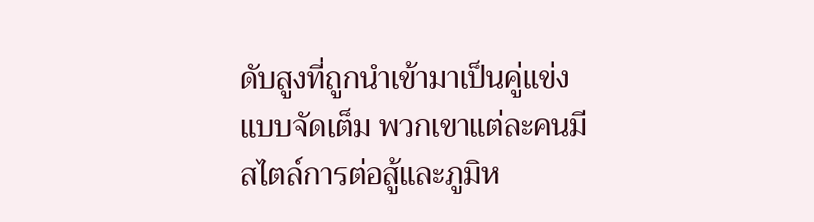ดับสูงที่ถูกนำเข้ามาเป็นคู่แข่งแบบจัดเต็ม พวกเขาแต่ละคนมีสไตล์การต่อสู้และภูมิห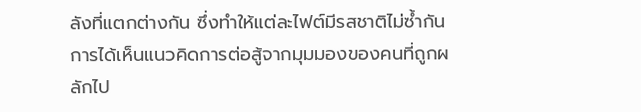ลังที่แตกต่างกัน ซึ่งทำให้แต่ละไฟต์มีรสชาติไม่ซ้ำกัน การได้เห็นแนวคิดการต่อสู้จากมุมมองของคนที่ถูกผลักไป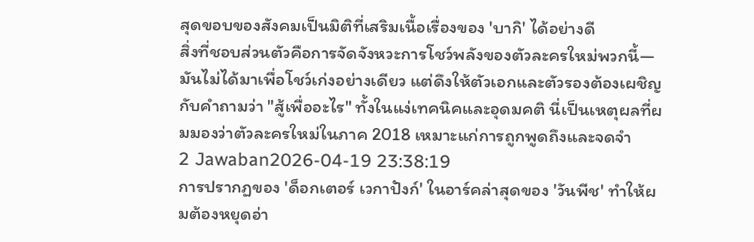สุดขอบของสังคมเป็นมิติที่เสริมเนื้อเรื่องของ 'บากิ' ได้อย่างดี
สิ่งที่ชอบส่วนตัวคือการจัดจังหวะการโชว์พลังของตัวละครใหม่พวกนี้—มันไม่ได้มาเพื่อโชว์เก่งอย่างเดียว แต่ดึงให้ตัวเอกและตัวรองต้องเผชิญกับคำถามว่า "สู้เพื่ออะไร" ทั้งในแง่เทคนิคและอุดมคติ นี่เป็นเหตุผลที่ผมมองว่าตัวละครใหม่ในภาค 2018 เหมาะแก่การถูกพูดถึงและจดจำ
2 Jawaban2026-04-19 23:38:19
การปรากฏของ 'ด็อกเตอร์ เวกาปังก์' ในอาร์คล่าสุดของ 'วันพีช' ทำให้ผมต้องหยุดอ่า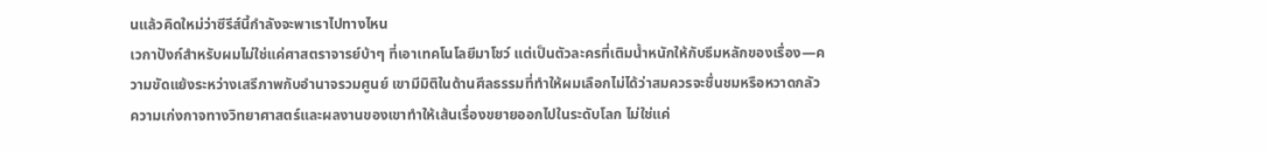นแล้วคิดใหม่ว่าซีรีส์นี้กำลังจะพาเราไปทางไหน
เวกาปังก์สำหรับผมไม่ใช่แค่ศาสตราจารย์บ้าๆ ที่เอาเทคโนโลยีมาโชว์ แต่เป็นตัวละครที่เติมน้ำหนักให้กับธีมหลักของเรื่อง—ความขัดแย้งระหว่างเสรีภาพกับอำนาจรวมศูนย์ เขามีมิติในด้านศีลธรรมที่ทำให้ผมเลือกไม่ได้ว่าสมควรจะชื่นชมหรือหวาดกลัว ความเก่งกาจทางวิทยาศาสตร์และผลงานของเขาทำให้เส้นเรื่องขยายออกไปในระดับโลก ไม่ใช่แค่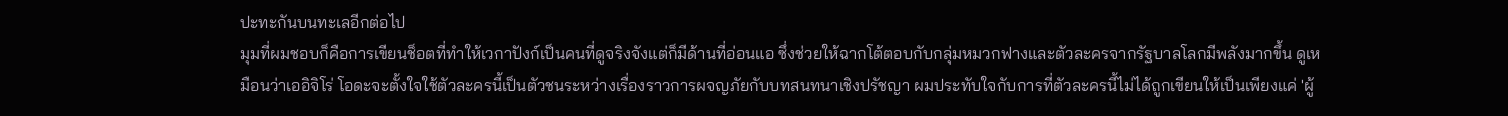ปะทะกันบนทะเลอีกต่อไป
มุมที่ผมชอบก็คือการเขียนช็อตที่ทำให้เวกาปังก์เป็นคนที่ดูจริงจังแต่ก็มีด้านที่อ่อนแอ ซึ่งช่วยให้ฉากโต้ตอบกับกลุ่มหมวกฟางและตัวละครจากรัฐบาลโลกมีพลังมากขึ้น ดูเหมือนว่าเออิจิโร่ โอดะจะตั้งใจใช้ตัวละครนี้เป็นตัวชนระหว่างเรื่องราวการผจญภัยกับบทสนทนาเชิงปรัชญา ผมประทับใจกับการที่ตัวละครนี้ไม่ได้ถูกเขียนให้เป็นเพียงแค่ 'ผู้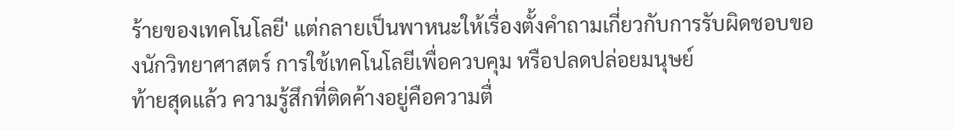ร้ายของเทคโนโลยี' แต่กลายเป็นพาหนะให้เรื่องตั้งคำถามเกี่ยวกับการรับผิดชอบของนักวิทยาศาสตร์ การใช้เทคโนโลยีเพื่อควบคุม หรือปลดปล่อยมนุษย์
ท้ายสุดแล้ว ความรู้สึกที่ติดค้างอยู่คือความตื่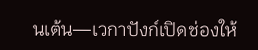นเต้น—เวกาปังก์เปิดช่องให้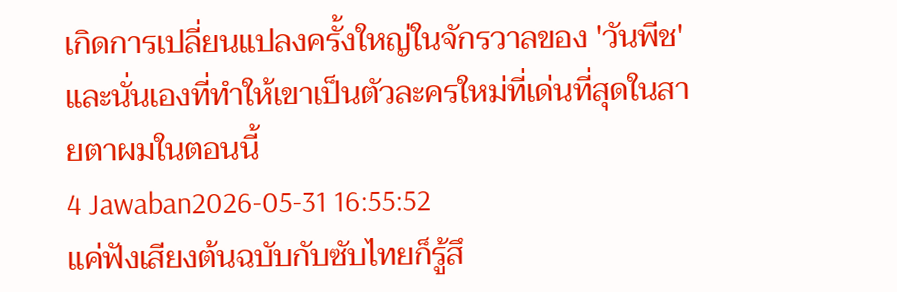เกิดการเปลี่ยนแปลงครั้งใหญ่ในจักรวาลของ 'วันพีช' และนั่นเองที่ทำให้เขาเป็นตัวละครใหม่ที่เด่นที่สุดในสายตาผมในตอนนี้
4 Jawaban2026-05-31 16:55:52
แค่ฟังเสียงต้นฉบับกับซับไทยก็รู้สึ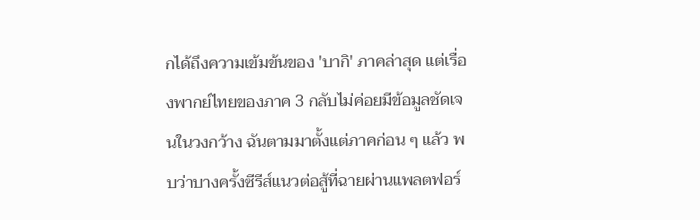กได้ถึงความเข้มข้นของ 'บากิ' ภาคล่าสุด แต่เรื่องพากย์ไทยของภาค 3 กลับไม่ค่อยมีข้อมูลชัดเจนในวงกว้าง ฉันตามมาตั้งแต่ภาคก่อน ๆ แล้ว พบว่าบางครั้งซีรีส์แนวต่อสู้ที่ฉายผ่านแพลตฟอร์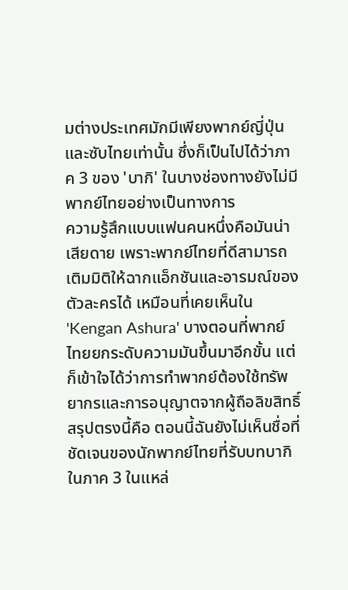มต่างประเทศมักมีเพียงพากย์ญี่ปุ่นและซับไทยเท่านั้น ซึ่งก็เป็นไปได้ว่าภาค 3 ของ 'บากิ' ในบางช่องทางยังไม่มีพากย์ไทยอย่างเป็นทางการ
ความรู้สึกแบบแฟนคนหนึ่งคือมันน่าเสียดาย เพราะพากย์ไทยที่ดีสามารถเติมมิติให้ฉากแอ็กชันและอารมณ์ของตัวละครได้ เหมือนที่เคยเห็นใน 'Kengan Ashura' บางตอนที่พากย์ไทยยกระดับความมันขึ้นมาอีกขั้น แต่ก็เข้าใจได้ว่าการทำพากย์ต้องใช้ทรัพยากรและการอนุญาตจากผู้ถือลิขสิทธิ์ สรุปตรงนี้คือ ตอนนี้ฉันยังไม่เห็นชื่อที่ชัดเจนของนักพากย์ไทยที่รับบทบากิในภาค 3 ในแหล่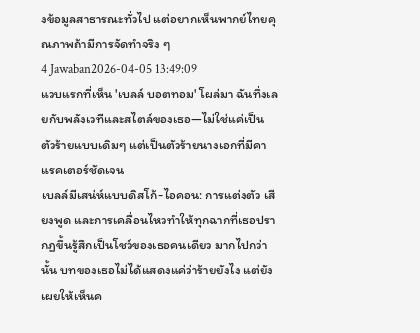งข้อมูลสาธารณะทั่วไป แต่อยากเห็นพากย์ไทยคุณภาพถ้ามีการจัดทำจริง ๆ
4 Jawaban2026-04-05 13:49:09
แวบแรกที่เห็น 'เบลล์ บอตทอม' โผล่มา ฉันทึ่งเลยกับพลังเวทีและสไตล์ของเธอ—ไม่ใช่แค่เป็นตัวร้ายแบบเดิมๆ แต่เป็นตัวร้ายนางเอกที่มีคาแรคเตอร์ชัดเจน
เบลล์มีเสน่ห์แบบดิสโก้-ไอคอน: การแต่งตัว เสียงพูด และการเคลื่อนไหวทำให้ทุกฉากที่เธอปรากฏขึ้นรู้สึกเป็นโชว์ของเธอคนเดียว มากไปกว่านั้น บทของเธอไม่ได้แสดงแค่ว่าร้ายยังไง แต่ยังเผยให้เห็นค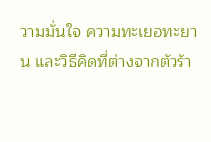วามมั่นใจ ความทะเยอทะยาน และวิธีคิดที่ต่างจากตัวร้า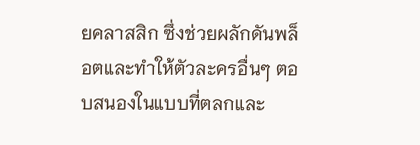ยคลาสสิก ซึ่งช่วยผลักดันพล็อตและทำให้ตัวละครอื่นๆ ตอบสนองในแบบที่ตลกและ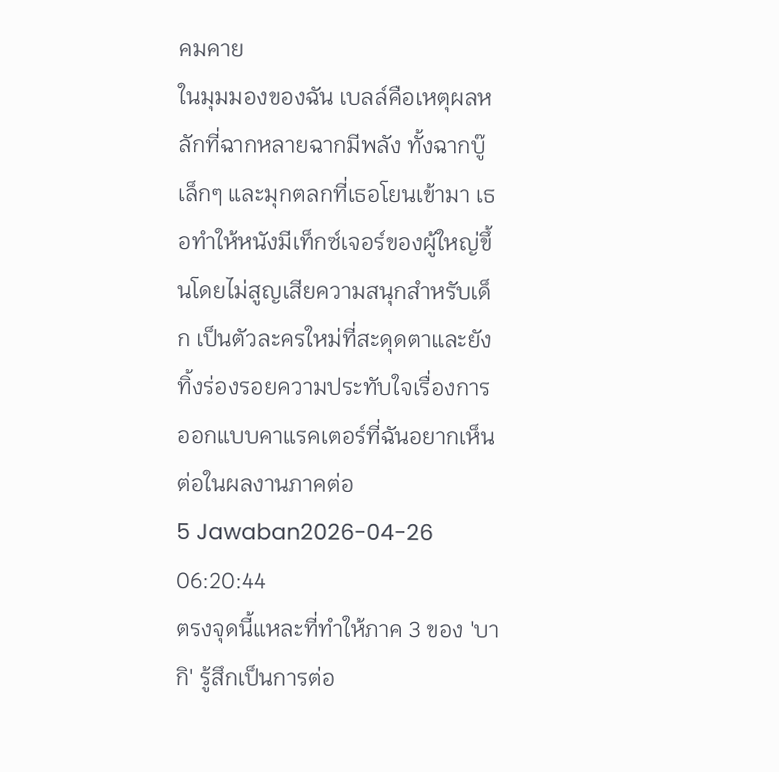คมคาย
ในมุมมองของฉัน เบลล์คือเหตุผลหลักที่ฉากหลายฉากมีพลัง ทั้งฉากบู๊เล็กๆ และมุกตลกที่เธอโยนเข้ามา เธอทำให้หนังมีเท็กซ์เจอร์ของผู้ใหญ่ขึ้นโดยไม่สูญเสียความสนุกสำหรับเด็ก เป็นตัวละครใหม่ที่สะดุดตาและยังทิ้งร่องรอยความประทับใจเรื่องการออกแบบคาแรคเตอร์ที่ฉันอยากเห็นต่อในผลงานภาคต่อ
5 Jawaban2026-04-26 06:20:44
ตรงจุดนี้แหละที่ทำให้ภาค 3 ของ 'บากิ' รู้สึกเป็นการต่อ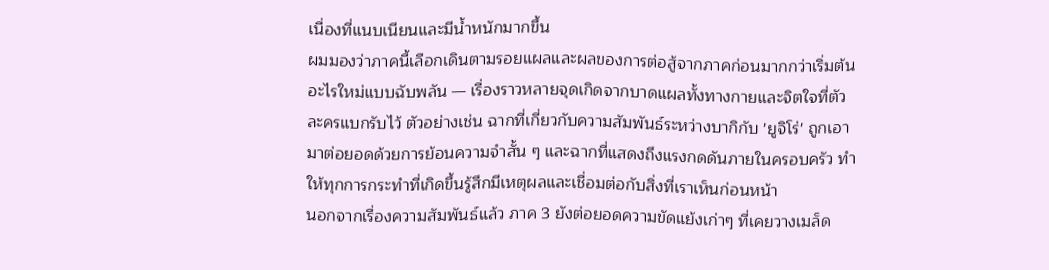เนื่องที่แนบเนียนและมีน้ำหนักมากขึ้น
ผมมองว่าภาคนี้เลือกเดินตามรอยแผลและผลของการต่อสู้จากภาคก่อนมากกว่าเริ่มต้นอะไรใหม่แบบฉับพลัน — เรื่องราวหลายจุดเกิดจากบาดแผลทั้งทางกายและจิตใจที่ตัวละครแบกรับไว้ ตัวอย่างเช่น ฉากที่เกี่ยวกับความสัมพันธ์ระหว่างบากิกับ 'ยูจิโร่' ถูกเอามาต่อยอดด้วยการย้อนความจำสั้น ๆ และฉากที่แสดงถึงแรงกดดันภายในครอบครัว ทำให้ทุกการกระทำที่เกิดขึ้นรู้สึกมีเหตุผลและเชื่อมต่อกับสิ่งที่เราเห็นก่อนหน้า
นอกจากเรื่องความสัมพันธ์แล้ว ภาค 3 ยังต่อยอดความขัดแย้งเก่าๆ ที่เคยวางเมล็ด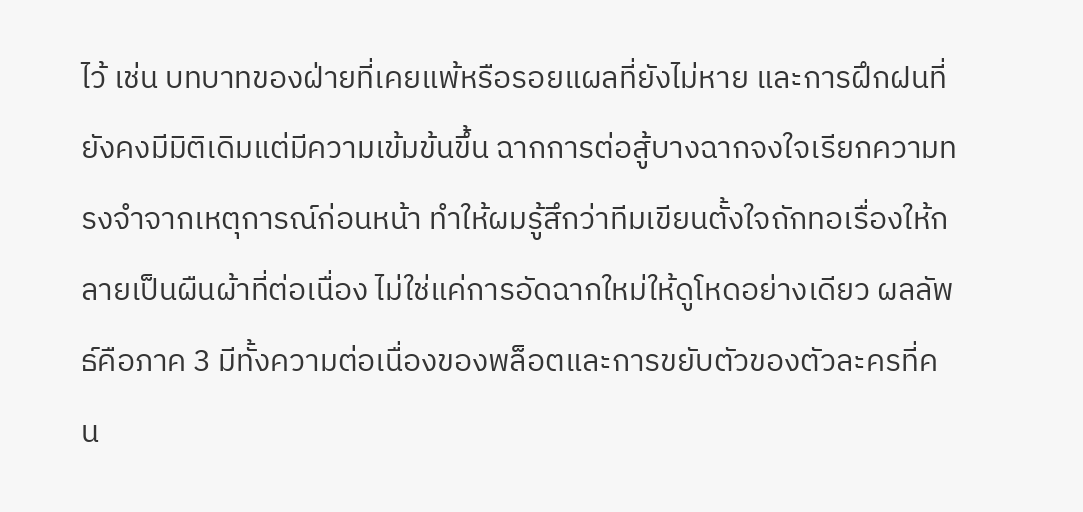ไว้ เช่น บทบาทของฝ่ายที่เคยแพ้หรือรอยแผลที่ยังไม่หาย และการฝึกฝนที่ยังคงมีมิติเดิมแต่มีความเข้มข้นขึ้น ฉากการต่อสู้บางฉากจงใจเรียกความทรงจำจากเหตุการณ์ก่อนหน้า ทำให้ผมรู้สึกว่าทีมเขียนตั้งใจถักทอเรื่องให้กลายเป็นผืนผ้าที่ต่อเนื่อง ไม่ใช่แค่การอัดฉากใหม่ให้ดูโหดอย่างเดียว ผลลัพธ์คือภาค 3 มีทั้งความต่อเนื่องของพล็อตและการขยับตัวของตัวละครที่คน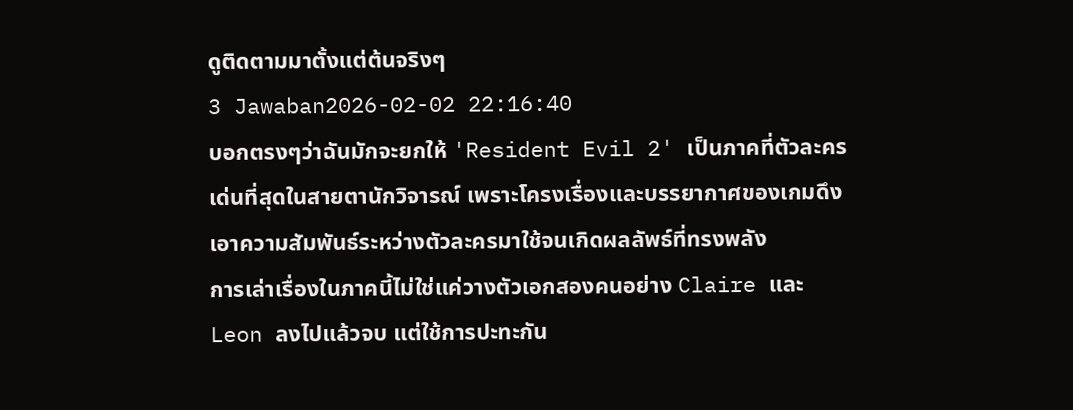ดูติดตามมาตั้งแต่ต้นจริงๆ
3 Jawaban2026-02-02 22:16:40
บอกตรงๆว่าฉันมักจะยกให้ 'Resident Evil 2' เป็นภาคที่ตัวละครเด่นที่สุดในสายตานักวิจารณ์ เพราะโครงเรื่องและบรรยากาศของเกมดึงเอาความสัมพันธ์ระหว่างตัวละครมาใช้จนเกิดผลลัพธ์ที่ทรงพลัง
การเล่าเรื่องในภาคนี้ไม่ใช่แค่วางตัวเอกสองคนอย่าง Claire และ Leon ลงไปแล้วจบ แต่ใช้การปะทะกัน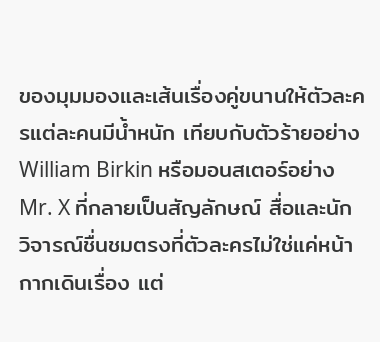ของมุมมองและเส้นเรื่องคู่ขนานให้ตัวละครแต่ละคนมีน้ำหนัก เทียบกับตัวร้ายอย่าง William Birkin หรือมอนสเตอร์อย่าง Mr. X ที่กลายเป็นสัญลักษณ์ สื่อและนักวิจารณ์ชื่นชมตรงที่ตัวละครไม่ใช่แค่หน้ากากเดินเรื่อง แต่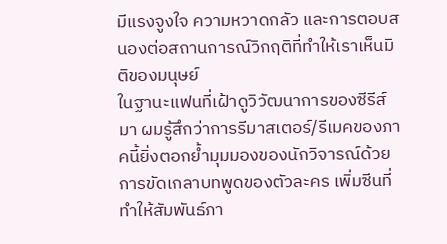มีแรงจูงใจ ความหวาดกลัว และการตอบสนองต่อสถานการณ์วิกฤติที่ทำให้เราเห็นมิติของมนุษย์
ในฐานะแฟนที่เฝ้าดูวิวัฒนาการของซีรีส์มา ผมรู้สึกว่าการรีมาสเตอร์/รีเมคของภาคนี้ยิ่งตอกย้ำมุมมองของนักวิจารณ์ด้วยการขัดเกลาบทพูดของตัวละคร เพิ่มซีนที่ทำให้สัมพันธ์ภา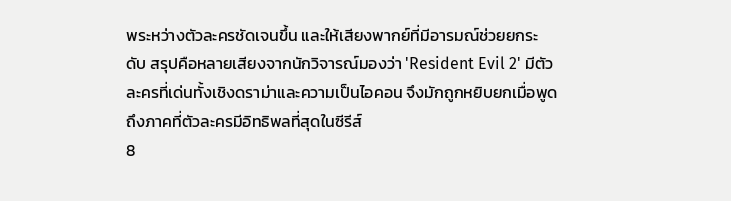พระหว่างตัวละครชัดเจนขึ้น และให้เสียงพากย์ที่มีอารมณ์ช่วยยกระดับ สรุปคือหลายเสียงจากนักวิจารณ์มองว่า 'Resident Evil 2' มีตัวละครที่เด่นทั้งเชิงดราม่าและความเป็นไอคอน จึงมักถูกหยิบยกเมื่อพูดถึงภาคที่ตัวละครมีอิทธิพลที่สุดในซีรีส์
8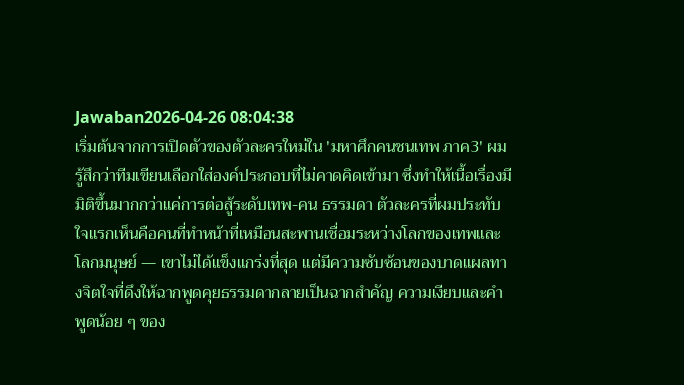Jawaban2026-04-26 08:04:38
เริ่มต้นจากการเปิดตัวของตัวละครใหม่ใน 'มหาศึกคนชนเทพ ภาค3' ผมรู้สึกว่าทีมเขียนเลือกใส่องค์ประกอบที่ไม่คาดคิดเข้ามา ซึ่งทำให้เนื้อเรื่องมีมิติขึ้นมากกว่าแค่การต่อสู้ระดับเทพ-คน ธรรมดา ตัวละครที่ผมประทับใจแรกเห็นคือคนที่ทำหน้าที่เหมือนสะพานเชื่อมระหว่างโลกของเทพและโลกมนุษย์ — เขาไม่ได้แข็งแกร่งที่สุด แต่มีความซับซ้อนของบาดแผลทางจิตใจที่ดึงให้ฉากพูดคุยธรรมดากลายเป็นฉากสำคัญ ความเงียบและคำพูดน้อย ๆ ของ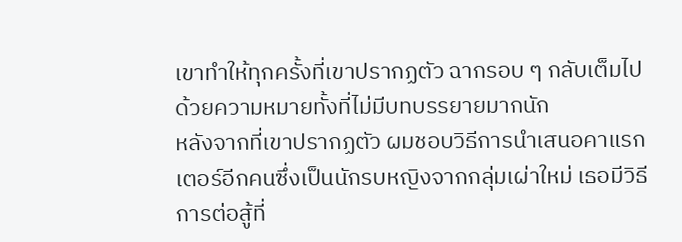เขาทำให้ทุกครั้งที่เขาปรากฏตัว ฉากรอบ ๆ กลับเต็มไปด้วยความหมายทั้งที่ไม่มีบทบรรยายมากนัก
หลังจากที่เขาปรากฏตัว ผมชอบวิธีการนำเสนอคาแรกเตอร์อีกคนซึ่งเป็นนักรบหญิงจากกลุ่มเผ่าใหม่ เธอมีวิธีการต่อสู้ที่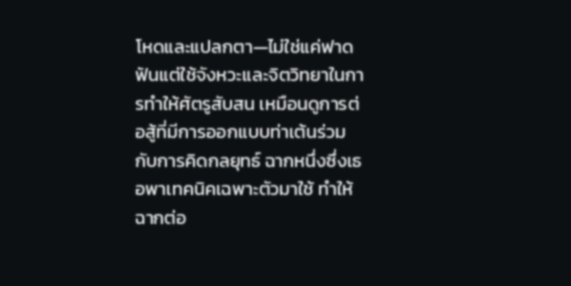โหดและแปลกตา—ไม่ใช่แค่ฟาดฟันแต่ใช้จังหวะและจิตวิทยาในการทำให้ศัตรูสับสน เหมือนดูการต่อสู้ที่มีการออกแบบท่าเต้นร่วมกับการคิดกลยุทธ์ ฉากหนึ่งซึ่งเธอพาเทคนิคเฉพาะตัวมาใช้ ทำให้ฉากต่อ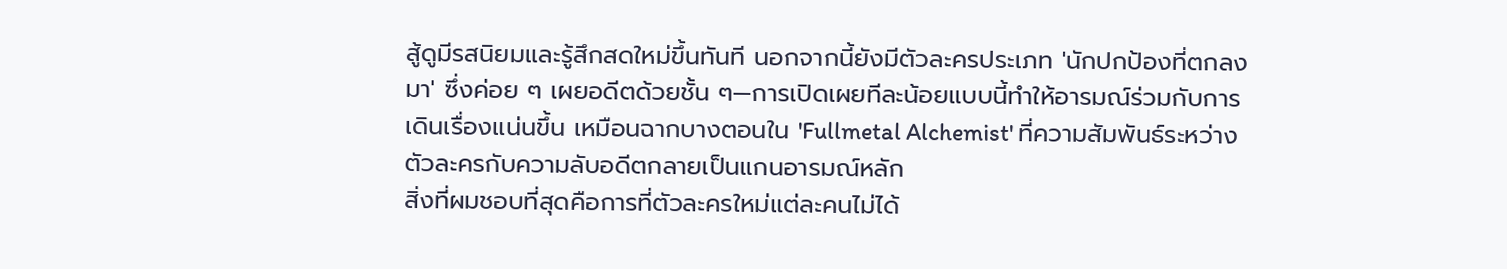สู้ดูมีรสนิยมและรู้สึกสดใหม่ขึ้นทันที นอกจากนี้ยังมีตัวละครประเภท 'นักปกป้องที่ตกลงมา' ซึ่งค่อย ๆ เผยอดีตด้วยชั้น ๆ—การเปิดเผยทีละน้อยแบบนี้ทำให้อารมณ์ร่วมกับการเดินเรื่องแน่นขึ้น เหมือนฉากบางตอนใน 'Fullmetal Alchemist' ที่ความสัมพันธ์ระหว่างตัวละครกับความลับอดีตกลายเป็นแกนอารมณ์หลัก
สิ่งที่ผมชอบที่สุดคือการที่ตัวละครใหม่แต่ละคนไม่ได้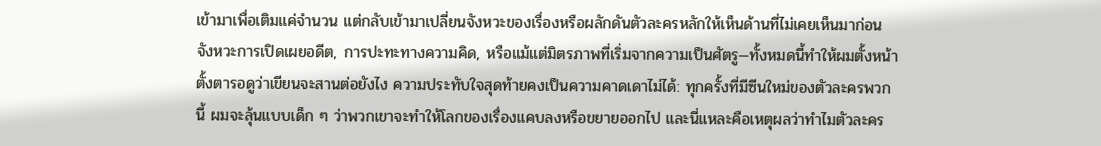เข้ามาเพื่อเติมแค่จำนวน แต่กลับเข้ามาเปลี่ยนจังหวะของเรื่องหรือผลักดันตัวละครหลักให้เห็นด้านที่ไม่เคยเห็นมาก่อน จังหวะการเปิดเผยอดีต, การปะทะทางความคิด, หรือแม้แต่มิตรภาพที่เริ่มจากความเป็นศัตรู—ทั้งหมดนี้ทำให้ผมตั้งหน้าตั้งตารอดูว่าเขียนจะสานต่อยังไง ความประทับใจสุดท้ายคงเป็นความคาดเดาไม่ได้: ทุกครั้งที่มีซีนใหม่ของตัวละครพวกนี้ ผมจะลุ้นแบบเด็ก ๆ ว่าพวกเขาจะทำให้โลกของเรื่องแคบลงหรือขยายออกไป และนี่แหละคือเหตุผลว่าทำไมตัวละคร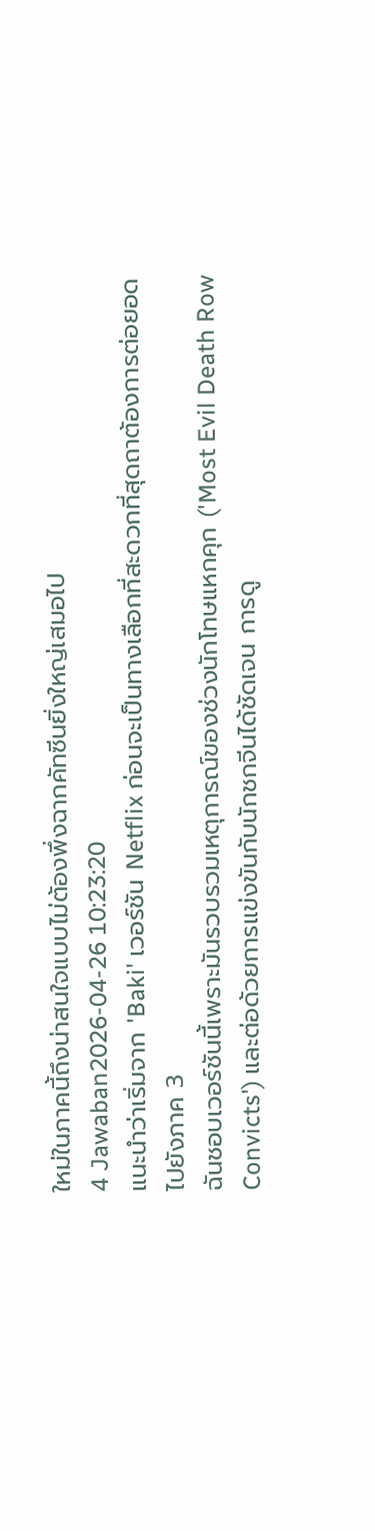ใหม่ในภาคนี้ถึงน่าสนใจแบบไม่ต้องพึ่งฉากคัทซีนยิ่งใหญ่เสมอไป
4 Jawaban2026-04-26 10:23:20
แนะนำว่าเริ่มจาก 'Baki' เวอร์ชัน Netflix ก่อนจะเป็นทางเลือกที่สะดวกที่สุดถาต้องการต่อยอดไปยังภาค 3
ฉันชอบเวอร์ชันนี้เพราะมันรวบรวมเหตุการณ์ของช่วงนักโทษแหกคุก ('Most Evil Death Row Convicts') และต่อด้วยการแข่งขันกับนักชกจีนได้ชัดเจน การดู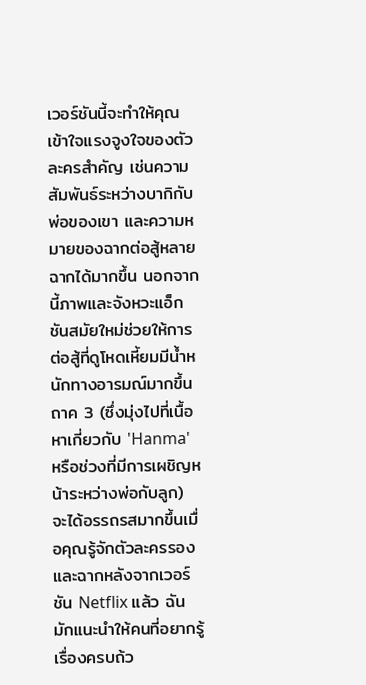เวอร์ชันนี้จะทำให้คุณเข้าใจแรงจูงใจของตัวละครสำคัญ เช่นความสัมพันธ์ระหว่างบากิกับพ่อของเขา และความหมายของฉากต่อสู้หลายฉากได้มากขึ้น นอกจากนี้ภาพและจังหวะแอ็กชันสมัยใหม่ช่วยให้การต่อสู้ที่ดูโหดเหี้ยมมีน้ำหนักทางอารมณ์มากขึ้น
ถาค 3 (ซึ่งมุ่งไปที่เนื้อหาเกี่ยวกับ 'Hanma' หรือช่วงที่มีการเผชิญหน้าระหว่างพ่อกับลูก) จะได้อรรถรสมากขึ้นเมื่อคุณรู้จักตัวละครรองและฉากหลังจากเวอร์ชัน Netflix แล้ว ฉันมักแนะนำให้คนที่อยากรู้เรื่องครบถ้ว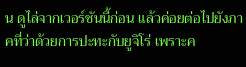น ดูไล่จากเวอร์ชันนี้ก่อน แล้วค่อยต่อไปยังภาคที่ว่าด้วยการปะทะกับยูจิโร่ เพราะค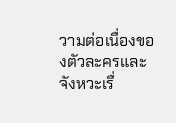วามต่อเนื่องของตัวละครและจังหวะเรื่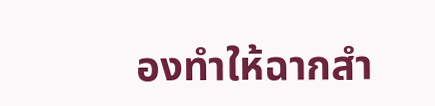องทำให้ฉากสำ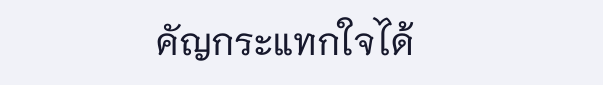คัญกระแทกใจได้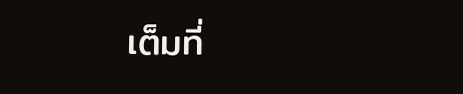เต็มที่